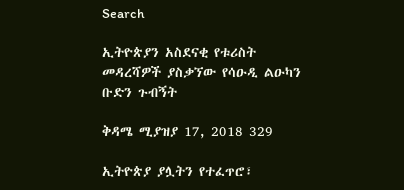Search

ኢትዮጵያን አስደናቂ የቱሪስት መዳረሻዎች ያስቃኘው የሳዑዲ ልዑካን ቡድን ጉብኝት

ቅዳሜ ሚያዝያ 17, 2018 329

ኢትዮጵያ ያሏትን የተፈጥሮ፣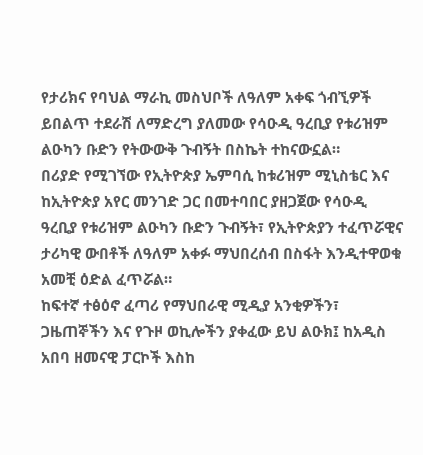የታሪክና የባህል ማራኪ መስህቦች ለዓለም አቀፍ ጎብኚዎች ይበልጥ ተደራሽ ለማድረግ ያለመው የሳዑዲ ዓረቢያ የቱሪዝም ልዑካን ቡድን የትውውቅ ጉብኝት በስኬት ተከናውኗል።
በሪያድ የሚገኘው የኢትዮጵያ ኤምባሲ ከቱሪዝም ሚኒስቴር እና ከኢትዮጵያ አየር መንገድ ጋር በመተባበር ያዘጋጀው የሳዑዲ ዓረቢያ የቱሪዝም ልዑካን ቡድን ጉብኝት፣ የኢትዮጵያን ተፈጥሯዊና ታሪካዊ ውበቶች ለዓለም አቀፉ ማህበረሰብ በስፋት እንዲተዋወቁ አመቺ ዕድል ፈጥሯል።
ከፍተኛ ተፅዕኖ ፈጣሪ የማህበራዊ ሚዲያ አንቂዎችን፣ ጋዜጠኞችን እና የጉዞ ወኪሎችን ያቀፈው ይህ ልዑክ፤ ከአዲስ አበባ ዘመናዊ ፓርኮች እስከ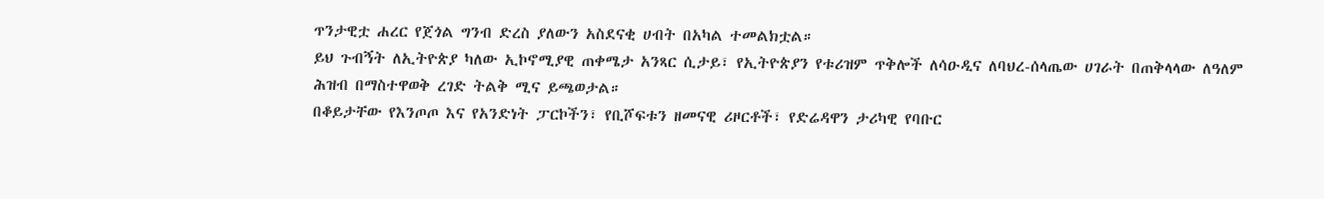ጥንታዊቷ ሐረር የጀጎል ግንብ ድረስ ያለውን አስደናቂ ሀብት በአካል ተመልክቷል።
ይህ ጉብኝት ለኢትዮጵያ ካለው ኢኮኖሚያዊ ጠቀሜታ አንጻር ሲታይ፣ የኢትዮጵያን የቱሪዝም ጥቅሎች ለሳዑዲና ለባህረ-ሰላጤው ሀገራት በጠቅላላው ለዓለም ሕዝብ በማስተዋወቅ ረገድ ትልቅ ሚና ይጫወታል።
በቆይታቸው የእንጦጦ እና የአንድነት ፓርኮችን፣ የቢሾፍቱን ዘመናዊ ሪዞርቶች፣ የድሬዳዋን ታሪካዊ የባቡር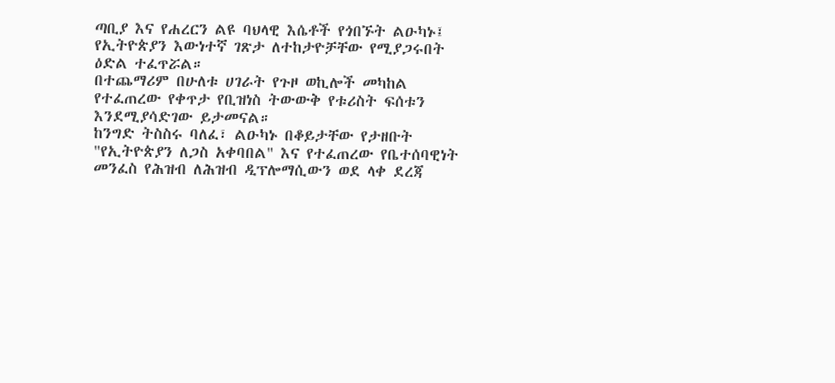ጣቢያ እና የሐረርን ልዩ ባህላዊ እሴቶች የጎበኙት ልዑካኑ፤ የኢትዮጵያን እውነተኛ ገጽታ ለተከታዮቻቸው የሚያጋሩበት ዕድል ተፈጥሯል።
በተጨማሪም በሁለቱ ሀገራት የጉዞ ወኪሎች መካከል የተፈጠረው የቀጥታ የቢዝነስ ትውውቅ የቱሪስት ፍሰቱን እንደሚያሳድገው ይታመናል።
ከንግድ ትስስሩ ባለፈ፣ ልዑካኑ በቆይታቸው የታዘቡት "የኢትዮጵያን ለጋስ አቀባበል" እና የተፈጠረው የቤተሰባዊነት መንፈስ የሕዝብ ለሕዝብ ዲፕሎማሲውን ወደ ላቀ ደረጃ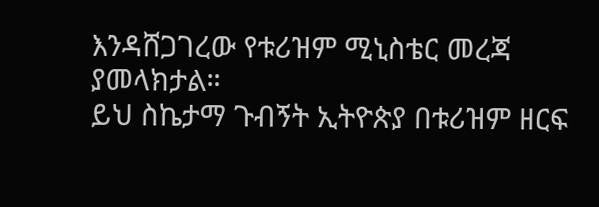እንዳሸጋገረው የቱሪዝም ሚኒስቴር መረጃ ያመላክታል።
ይህ ስኬታማ ጉብኝት ኢትዮጵያ በቱሪዝም ዘርፍ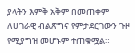ያላትን እምቅ አቅም በመጠቀም ለሀገራዊ ብልጽግና የምታደርገውን ጉዞ የሚያግዝ መሆኑም ተጠቁሟል።